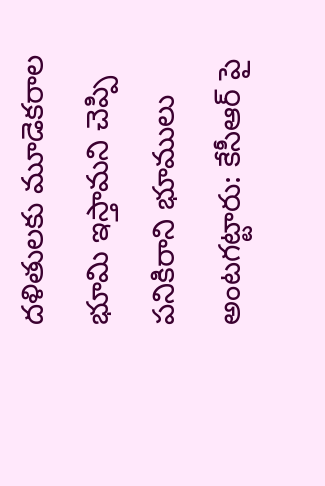దళితులకు మూడెకరాల భూమి ఇస్తామని చెప్పి పనికిరాని భూములు అంటగట్టారు: కేసీఆర్ పై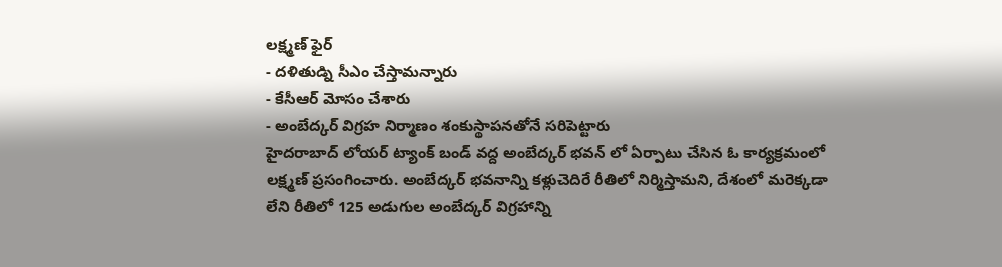లక్ష్మణ్ ఫైర్
- దళితుడ్ని సీఎం చేస్తామన్నారు
- కేసీఆర్ మోసం చేశారు
- అంబేద్కర్ విగ్రహ నిర్మాణం శంకుస్థాపనతోనే సరిపెట్టారు
హైదరాబాద్ లోయర్ ట్యాంక్ బండ్ వద్ద అంబేద్కర్ భవన్ లో ఏర్పాటు చేసిన ఓ కార్యక్రమంలో లక్ష్మణ్ ప్రసంగించారు. అంబేద్కర్ భవనాన్ని కళ్లుచెదిరే రీతిలో నిర్మిస్తామని, దేశంలో మరెక్కడా లేని రీతిలో 125 అడుగుల అంబేద్కర్ విగ్రహాన్ని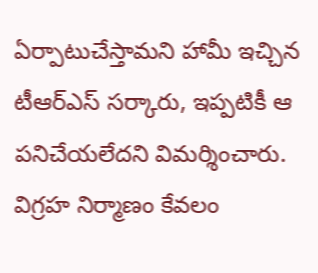ఏర్పాటుచేస్తామని హామీ ఇచ్చిన టీఆర్ఎస్ సర్కారు, ఇప్పటికీ ఆ పనిచేయలేదని విమర్శించారు. విగ్రహ నిర్మాణం కేవలం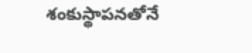శంకుస్థాపనతోనే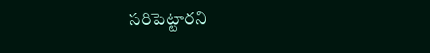సరిపెట్టారని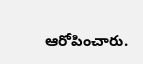ఆరోపించారు.